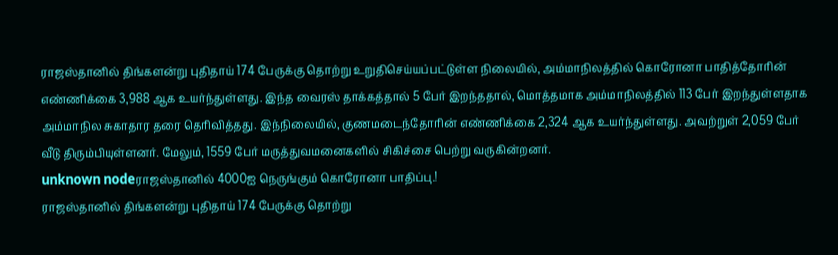ராஜஸ்தானில் திங்களன்று புதிதாய் 174 பேருக்கு தொற்று உறுதிசெய்யப்பட்டுள்ள நிலையில், அம்மாநிலத்தில் கொரோனா பாதித்தோரின் எண்ணிக்கை 3,988 ஆக உயர்ந்துள்ளது. இந்த வைரஸ் தாக்கத்தால் 5 பேர் இறந்ததால், மொத்தமாக அம்மாநிலத்தில் 113 பேர் இறந்துள்ளதாக அம்மாநில சுகாதார தரை தெரிவித்தது. இந்நிலையில், குணமடைந்தோரின் எண்ணிக்கை 2,324 ஆக உயர்ந்துள்ளது. அவற்றுள் 2,059 பேர் வீடு திரும்பியுள்ளனர். மேலும், 1559 பேர் மருத்துவமனைகளில் சிகிச்சை பெற்று வருகின்றனர்.
unknown nodeராஜஸ்தானில் 4000ஐ நெருங்கும் கொரோனா பாதிப்பு.!
ராஜஸ்தானில் திங்களன்று புதிதாய் 174 பேருக்கு தொற்று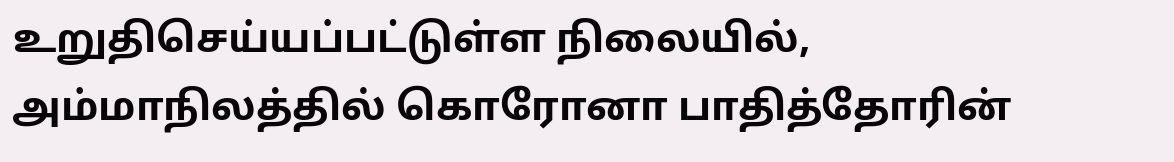உறுதிசெய்யப்பட்டுள்ள நிலையில், அம்மாநிலத்தில் கொரோனா பாதித்தோரின்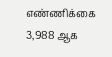எண்ணிக்கை 3,988 ஆக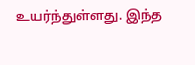உயர்ந்துள்ளது. இந்த